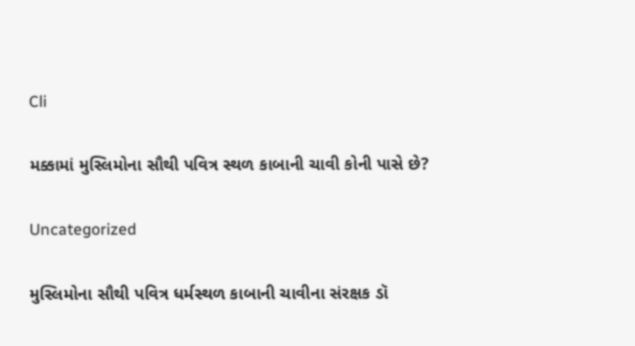Cli

મક્કામાં મુસ્લિમોના સૌથી પવિત્ર સ્થળ કાબાની ચાવી કોની પાસે છે?

Uncategorized

મુસ્લિમોના સૌથી પવિત્ર ધર્મસ્થળ કાબાની ચાવીના સંરક્ષક ડૉ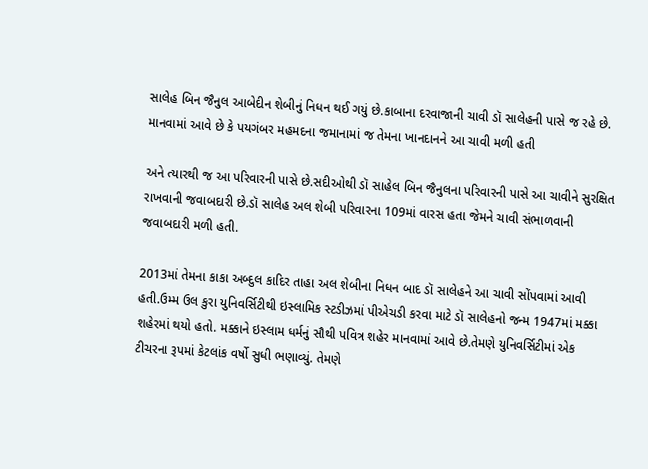સાલેહ બિન જૈનુલ આબેદીન શેબીનું નિધન થઈ ગયું છે.કાબાના દરવાજાની ચાવી ડૉ સાલેહની પાસે જ રહે છે. માનવામાં આવે છે કે પયગંબર મહમદના જમાનામાં જ તેમના ખાનદાનને આ ચાવી મળી હતી

અને ત્યારથી જ આ પરિવારની પાસે છે.સદીઓથી ડૉ સાહેલ બિન જૈનુલના પરિવારની પાસે આ ચાવીને સુરક્ષિત રાખવાની જવાબદારી છે.ડૉ સાલેહ અલ શેબી પરિવારના 109માં વારસ હતા જેમને ચાવી સંભાળવાની જવાબદારી મળી હતી.

2013માં તેમના કાકા અબ્દુલ કાદિર તાહા અલ શેબીના નિધન બાદ ડૉ સાલેહને આ ચાવી સોંપવામાં આવી હતી.ઉમ્મ ઉલ કુરા યુનિવર્સિટીથી ઇસ્લામિક સ્ટડીઝમાં પીએચડી કરવા માટે ડૉ સાલેહનો જન્મ 1947માં મક્કા શહેરમાં થયો હતો. મક્કાને ઇસ્લામ ધર્મનું સૌથી પવિત્ર શહેર માનવામાં આવે છે.તેમણે યુનિવર્સિટીમાં એક ટીચરના રૂપમાં કેટલાંક વર્ષો સુધી ભણાવ્યું. તેમણે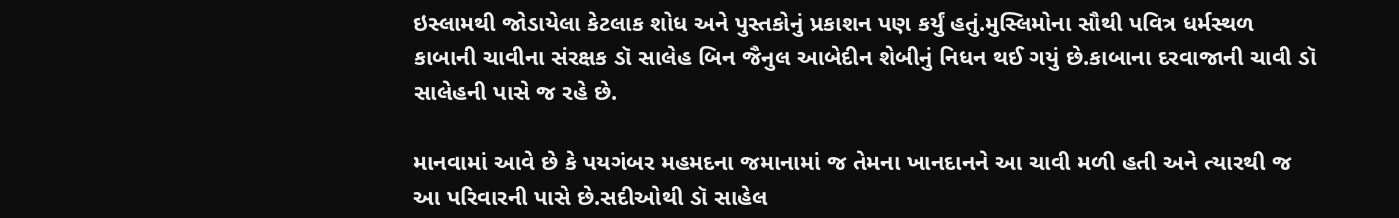ઇસ્લામથી જોડાયેલા કેટલાક શોધ અને પુસ્તકોનું પ્રકાશન પણ કર્યું હતું.મુસ્લિમોના સૌથી પવિત્ર ધર્મસ્થળ કાબાની ચાવીના સંરક્ષક ડૉ સાલેહ બિન જૈનુલ આબેદીન શેબીનું નિધન થઈ ગયું છે.કાબાના દરવાજાની ચાવી ડૉ સાલેહની પાસે જ રહે છે.

માનવામાં આવે છે કે પયગંબર મહમદના જમાનામાં જ તેમના ખાનદાનને આ ચાવી મળી હતી અને ત્યારથી જ આ પરિવારની પાસે છે.સદીઓથી ડૉ સાહેલ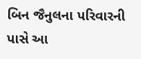બિન જૈનુલના પરિવારની પાસે આ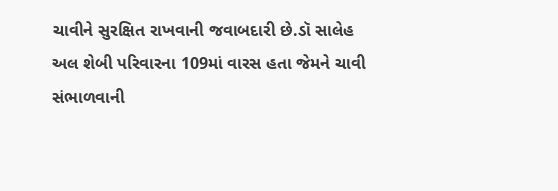ચાવીને સુરક્ષિત રાખવાની જવાબદારી છે.ડૉ સાલેહ અલ શેબી પરિવારના 109માં વારસ હતા જેમને ચાવી સંભાળવાની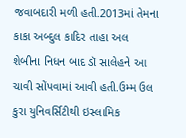જવાબદારી મળી હતી.2013માં તેમના કાકા અબ્દુલ કાદિર તાહા અલ શેબીના નિધન બાદ ડૉ સાલેહને આ ચાવી સોંપવામાં આવી હતી.ઉમ્મ ઉલ કુરા યુનિવર્સિટીથી ઇસ્લામિક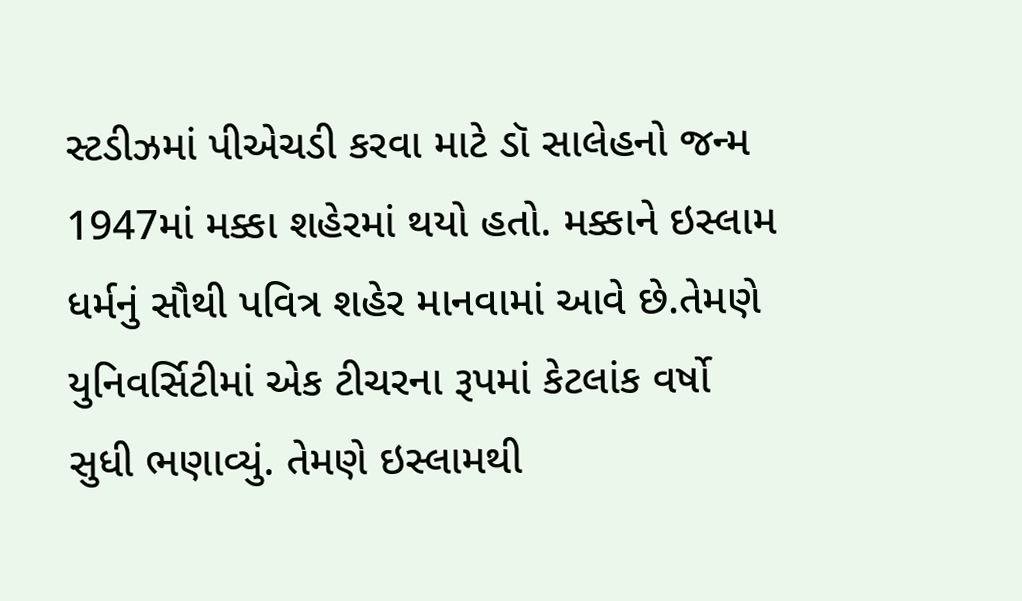સ્ટડીઝમાં પીએચડી કરવા માટે ડૉ સાલેહનો જન્મ 1947માં મક્કા શહેરમાં થયો હતો. મક્કાને ઇસ્લામ ધર્મનું સૌથી પવિત્ર શહેર માનવામાં આવે છે.તેમણે યુનિવર્સિટીમાં એક ટીચરના રૂપમાં કેટલાંક વર્ષો સુધી ભણાવ્યું. તેમણે ઇસ્લામથી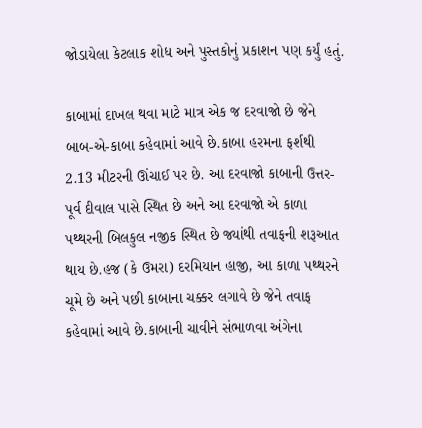જોડાયેલા કેટલાક શોધ અને પુસ્તકોનું પ્રકાશન પણ કર્યું હતું.

કાબામાં દાખલ થવા માટે માત્ર એક જ દરવાજો છે જેને બાબ-એ-કાબા કહેવામાં આવે છે.કાબા હરમના ફર્શથી 2.13 મીટરની ઊંચાઈ પર છે. આ દરવાજો કાબાની ઉત્તર-પૂર્વ દીવાલ પાસે સ્થિત છે અને આ દરવાજો એ કાળા પથ્થરની બિલકુલ નજીક સ્થિત છે જ્યાંથી તવાફની શરૂઆત થાય છે.હજ (કે ઉમરા) દરમિયાન હાજી, આ કાળા પથ્થરને ચૂમે છે અને પછી કાબાના ચક્કર લગાવે છે જેને તવાફ કહેવામાં આવે છે.કાબાની ચાવીને સંભાળવા અંગેના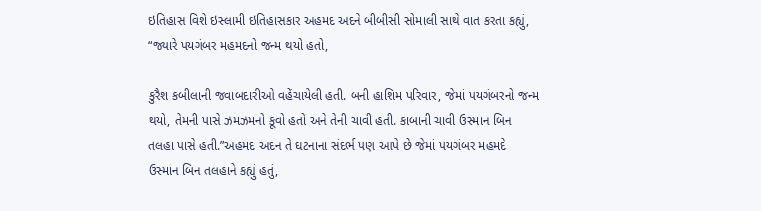ઇતિહાસ વિશે ઇસ્લામી ઇતિહાસકાર અહમદ અદને બીબીસી સોમાલી સાથે વાત કરતા કહ્યું, “જ્યારે પયગંબર મહમદનો જન્મ થયો હતો,

કુરૈશ કબીલાની જવાબદારીઓ વહેંચાયેલી હતી. બની હાશિમ પરિવાર, જેમાં પયગંબરનો જન્મ થયો, તેમની પાસે ઝમઝમનો કૂવો હતો અને તેની ચાવી હતી. કાબાની ચાવી ઉસ્માન બિન તલહા પાસે હતી.”અહમદ અદન તે ઘટનાના સંદર્ભ પણ આપે છે જેમાં પયગંબર મહમદે ઉસ્માન બિન તલહાને કહ્યું હતું,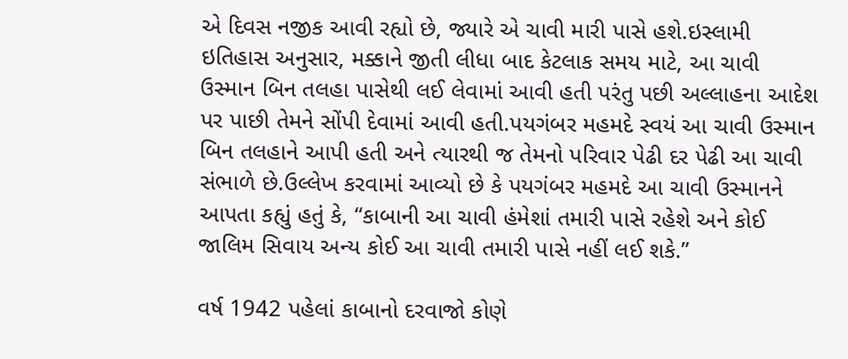એ દિવસ નજીક આવી રહ્યો છે, જ્યારે એ ચાવી મારી પાસે હશે.ઇસ્લામી ઇતિહાસ અનુસાર, મક્કાને જીતી લીધા બાદ કેટલાક સમય માટે, આ ચાવી ઉસ્માન બિન તલહા પાસેથી લઈ લેવામાં આવી હતી પરંતુ પછી અલ્લાહના આદેશ પર પાછી તેમને સોંપી દેવામાં આવી હતી.પયગંબર મહમદે સ્વયં આ ચાવી ઉસ્માન બિન તલહાને આપી હતી અને ત્યારથી જ તેમનો પરિવાર પેઢી દર પેઢી આ ચાવી સંભાળે છે.ઉલ્લેખ કરવામાં આવ્યો છે કે પયગંબર મહમદે આ ચાવી ઉસ્માનને આપતા કહ્યું હતું કે, “કાબાની આ ચાવી હંમેશાં તમારી પાસે રહેશે અને કોઈ જાલિમ સિવાય અન્ય કોઈ આ ચાવી તમારી પાસે નહીં લઈ શકે.”

વર્ષ 1942 પહેલાં કાબાનો દરવાજો કોણે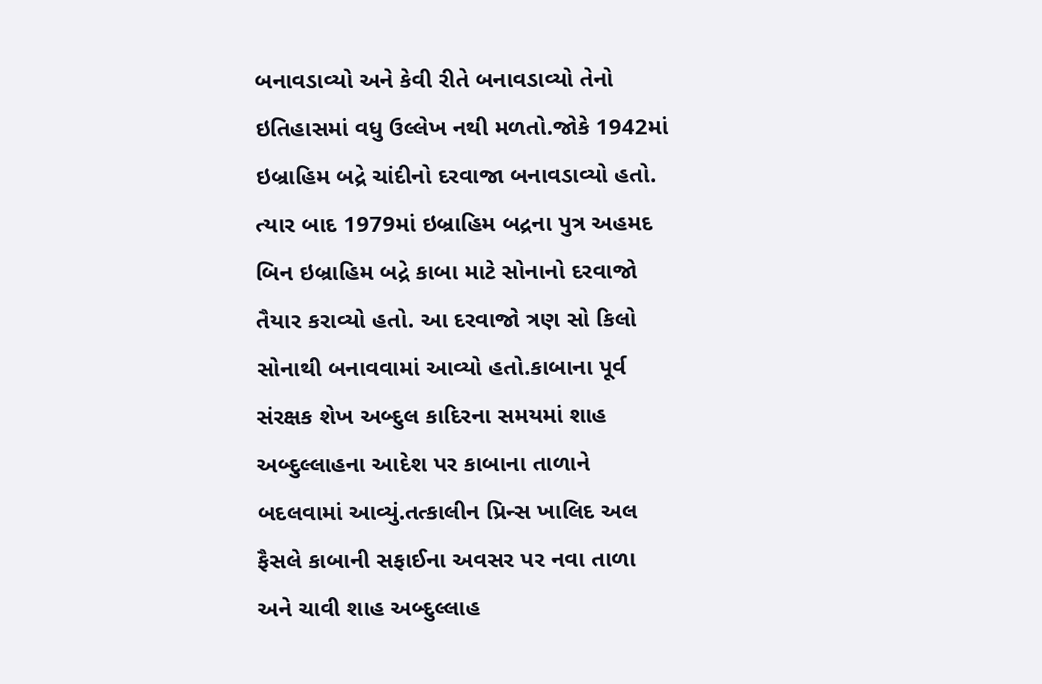બનાવડાવ્યો અને કેવી રીતે બનાવડાવ્યો તેનો ઇતિહાસમાં વધુ ઉલ્લેખ નથી મળતો.જોકે 1942માં ઇબ્રાહિમ બદ્રે ચાંદીનો દરવાજા બનાવડાવ્યો હતો. ત્યાર બાદ 1979માં ઇબ્રાહિમ બદ્રના પુત્ર અહમદ બિન ઇબ્રાહિમ બદ્રે કાબા માટે સોનાનો દરવાજો તૈયાર કરાવ્યો હતો. આ દરવાજો ત્રણ સો કિલો સોનાથી બનાવવામાં આવ્યો હતો.કાબાના પૂર્વ સંરક્ષક શેખ અબ્દુલ કાદિરના સમયમાં શાહ અબ્દુલ્લાહના આદેશ પર કાબાના તાળાને બદલવામાં આવ્યું.તત્કાલીન પ્રિન્સ ખાલિદ અલ ફૈસલે કાબાની સફાઈના અવસર પર નવા તાળા અને ચાવી શાહ અબ્દુલ્લાહ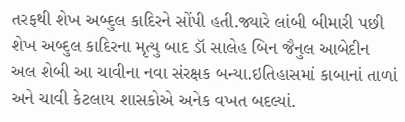તરફથી શેખ અબ્દુલ કાદિરને સોંપી હતી.જ્યારે લાંબી બીમારી પછી શેખ અબ્દુલ કાદિરના મૃત્યુ બાદ ડૉ સાલેહ બિન જૈનુલ આબેદીન અલ શેબી આ ચાવીના નવા સંરક્ષક બન્યા.ઇતિહાસમાં કાબાનાં તાળાં અને ચાવી કેટલાય શાસકોએ અનેક વખત બદલ્યાં.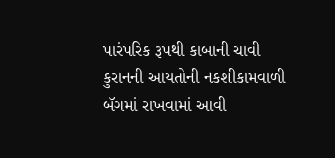પારંપરિક રૂપથી કાબાની ચાવી કુરાનની આયતોની નકશીકામવાળી બૅગમાં રાખવામાં આવી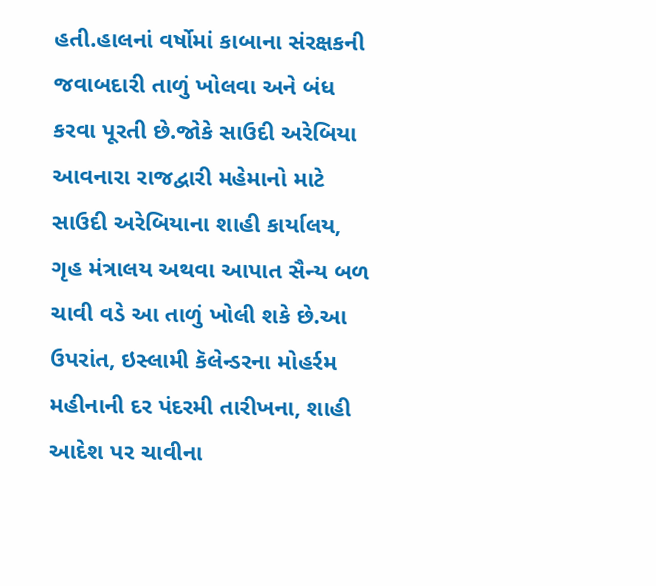હતી.હાલનાં વર્ષોમાં કાબાના સંરક્ષકની જવાબદારી તાળું ખોલવા અને બંધ કરવા પૂરતી છે.જોકે સાઉદી અરેબિયા આવનારા રાજદ્વારી મહેમાનો માટે સાઉદી અરેબિયાના શાહી કાર્યાલય, ગૃહ મંત્રાલય અથવા આપાત સૈન્ય બળ ચાવી વડે આ તાળું ખોલી શકે છે.આ ઉપરાંત, ઇસ્લામી કૅલેન્ડરના મોહર્રમ મહીનાની દર પંદરમી તારીખના, શાહી આદેશ પર ચાવીના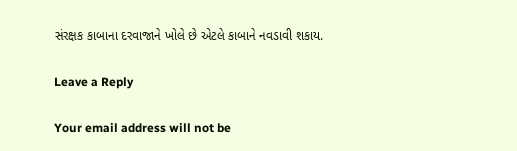સંરક્ષક કાબાના દરવાજાને ખોલે છે એટલે કાબાને નવડાવી શકાય.

Leave a Reply

Your email address will not be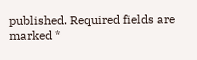published. Required fields are marked *